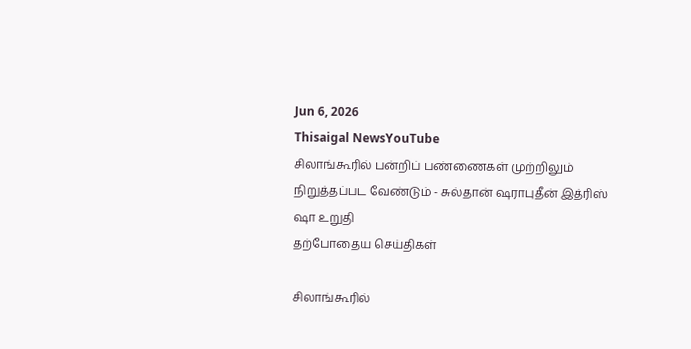Jun 6, 2026
Thisaigal NewsYouTube
சிலாங்கூரில் பன்றிப் பண்ணைகள் முற்றிலும் நிறுத்தப்பட வேண்டும் - சுல்தான் ஷராபுதீன் இத்ரிஸ் ஷா உறுதி
தற்போதைய செய்திகள்

சிலாங்கூரில்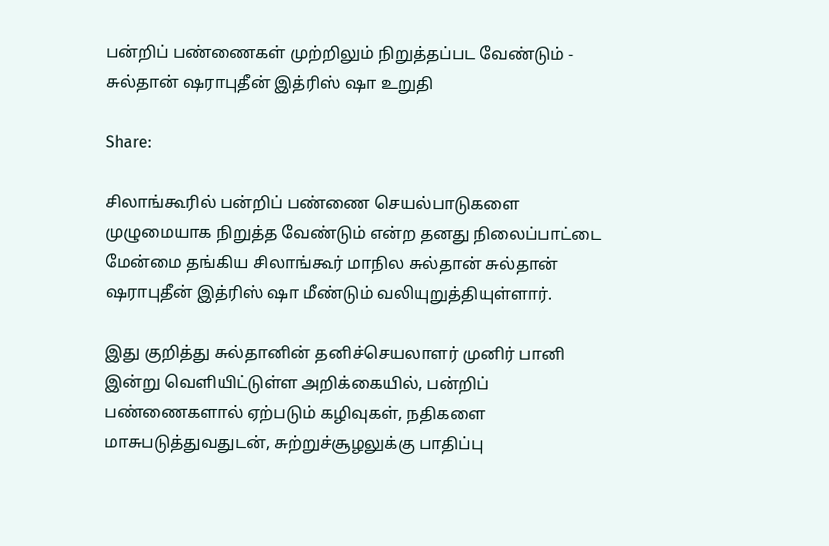பன்றிப் பண்ணைகள் முற்றிலும் நிறுத்தப்பட வேண்டும் - சுல்தான் ஷராபுதீன் இத்ரிஸ் ஷா உறுதி

Share:

சிலாங்கூரில் பன்றிப் பண்ணை செயல்பாடுகளை முழுமையாக நிறுத்த வேண்டும் என்ற தனது நிலைப்பாட்டை மேன்மை தங்கிய சிலாங்கூர் மாநில சுல்தான் சுல்தான் ஷராபுதீன் இத்ரிஸ் ஷா மீண்டும் வலியுறுத்தியுள்ளார்.

இது குறித்து சுல்தானின் தனிச்செயலாளர் முனிர் பானி இன்று வெளியிட்டுள்ள அறிக்கையில், பன்றிப் பண்ணைகளால் ஏற்படும் கழிவுகள், நதிகளை மாசுபடுத்துவதுடன், சுற்றுச்சூழலுக்கு பாதிப்பு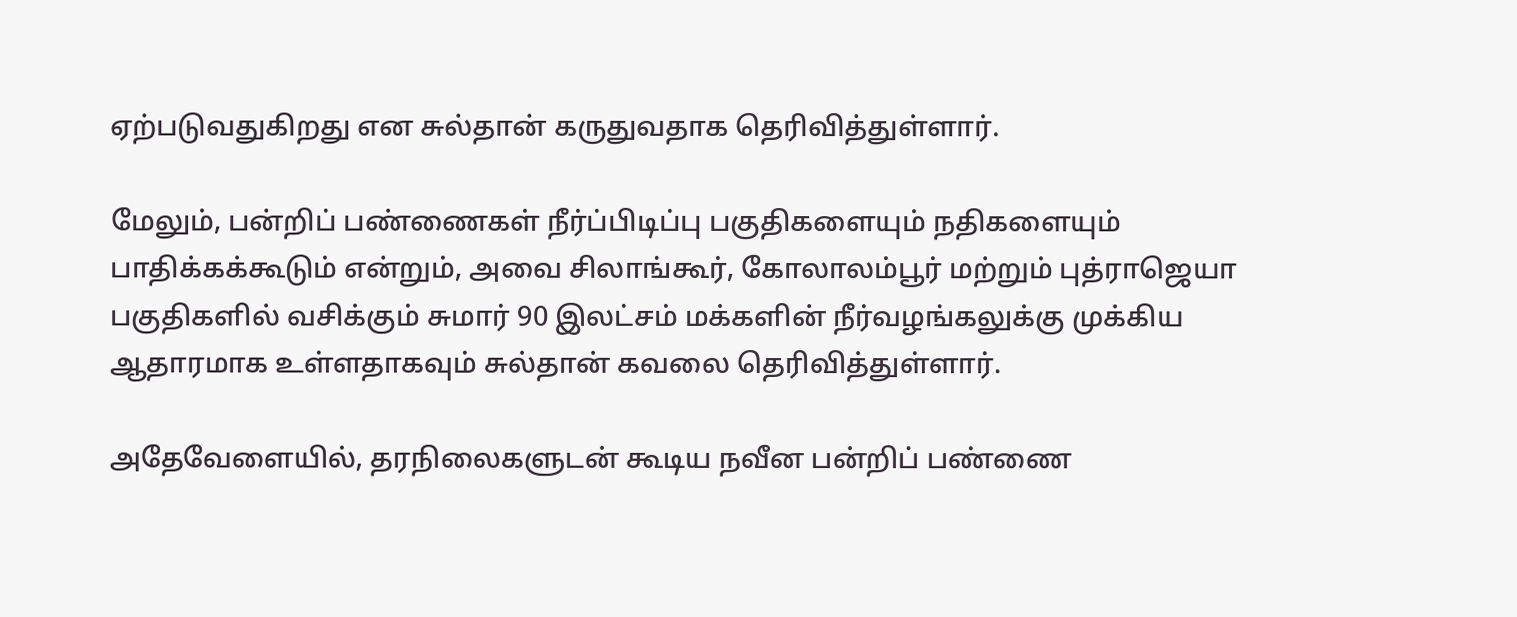ஏற்படுவதுகிறது என சுல்தான் கருதுவதாக தெரிவித்துள்ளார்.

மேலும், பன்றிப் பண்ணைகள் நீர்ப்பிடிப்பு பகுதிகளையும் நதிகளையும் பாதிக்கக்கூடும் என்றும், அவை சிலாங்கூர், கோலாலம்பூர் மற்றும் புத்ராஜெயா பகுதிகளில் வசிக்கும் சுமார் 90 இலட்சம் மக்களின் நீர்வழங்கலுக்கு முக்கிய ஆதாரமாக உள்ளதாகவும் சுல்தான் கவலை தெரிவித்துள்ளார்.

அதேவேளையில், தரநிலைகளுடன் கூடிய நவீன பன்றிப் பண்ணை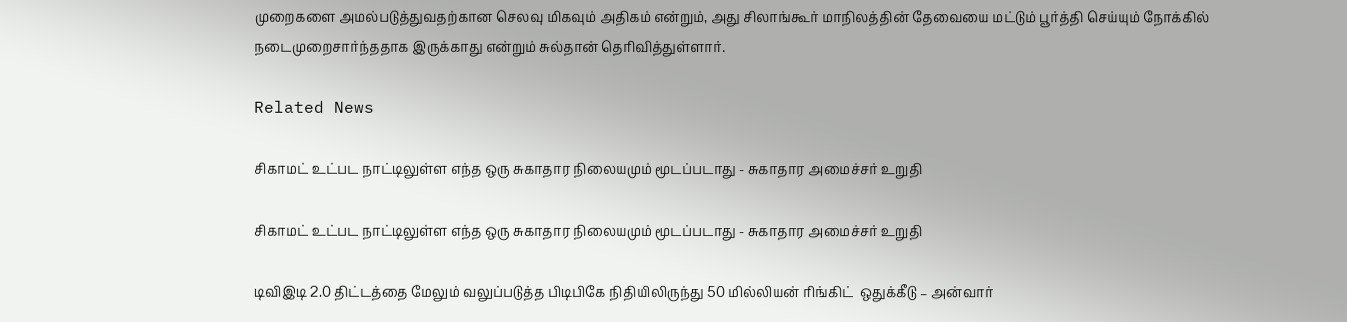முறைகளை அமல்படுத்துவதற்கான செலவு மிகவும் அதிகம் என்றும், அது சிலாங்கூர் மாநிலத்தின் தேவையை மட்டும் பூர்த்தி செய்யும் நோக்கில் நடைமுறைசார்ந்ததாக இருக்காது என்றும் சுல்தான் தெரிவித்துள்ளார்.

Related News

சிகாமட் உட்பட நாட்டிலுள்ள எந்த ஒரு சுகாதார நிலையமும் மூடப்படாது - சுகாதார அமைச்சர் உறுதி

சிகாமட் உட்பட நாட்டிலுள்ள எந்த ஒரு சுகாதார நிலையமும் மூடப்படாது - சுகாதார அமைச்சர் உறுதி

டிவிஇடி 2.0 திட்டத்தை மேலும் வலுப்படுத்த பிடிபிகே நிதியிலிருந்து 50 மில்லியன் ரிங்கிட்  ஒதுக்கீடு – அன்வார்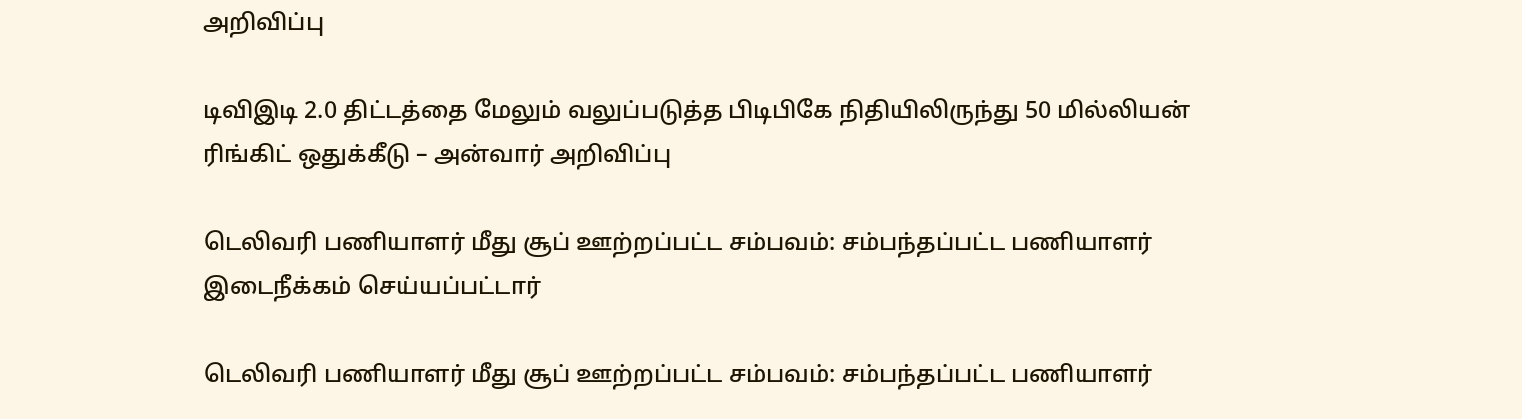அறிவிப்பு

டிவிஇடி 2.0 திட்டத்தை மேலும் வலுப்படுத்த பிடிபிகே நிதியிலிருந்து 50 மில்லியன் ரிங்கிட் ஒதுக்கீடு – அன்வார் அறிவிப்பு

டெலிவரி பணியாளர் மீது சூப் ஊற்றப்பட்ட சம்பவம்: சம்பந்தப்பட்ட பணியாளர் இடைநீக்கம் செய்யப்பட்டார்

டெலிவரி பணியாளர் மீது சூப் ஊற்றப்பட்ட சம்பவம்: சம்பந்தப்பட்ட பணியாளர்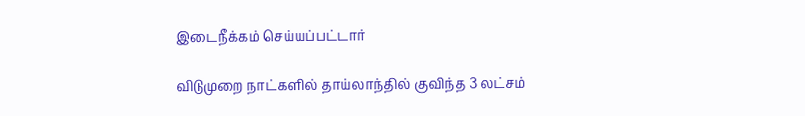இடைநீக்கம் செய்யப்பட்டார்

விடுமுறை நாட்களில் தாய்லாந்தில் குவிந்த 3 லட்சம்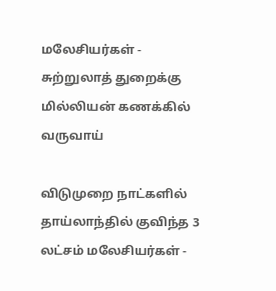மலேசியர்கள் - சுற்றுலாத் துறைக்கு மில்லியன் கணக்கில் வருவாய்

விடுமுறை நாட்களில் தாய்லாந்தில் குவிந்த 3 லட்சம் மலேசியர்கள் -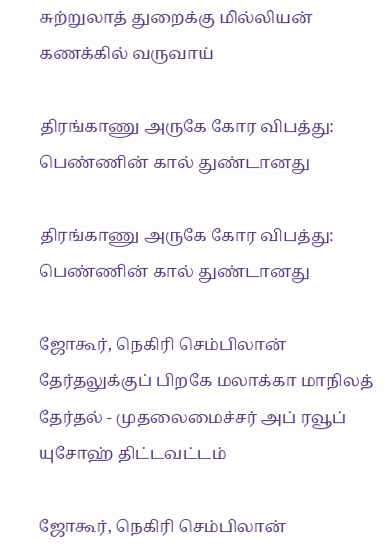சுற்றுலாத் துறைக்கு மில்லியன் கணக்கில் வருவாய்

திரங்காணு அருகே கோர விபத்து: பெண்ணின் கால் துண்டானது

திரங்காணு அருகே கோர விபத்து: பெண்ணின் கால் துண்டானது

ஜோகூர், நெகிரி செம்பிலான் தேர்தலுக்குப் பிறகே மலாக்கா மாநிலத் தேர்தல் - முதலைமைச்சர் அப் ரவூப் யுசோஹ் திட்டவட்டம்

ஜோகூர், நெகிரி செம்பிலான்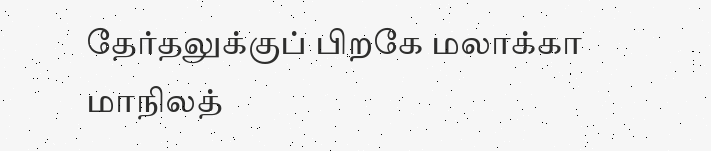தேர்தலுக்குப் பிறகே மலாக்கா மாநிலத்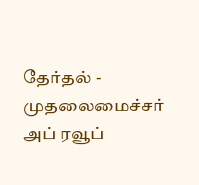தேர்தல் - முதலைமைச்சர் அப் ரவூப்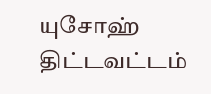யுசோஹ் திட்டவட்டம்